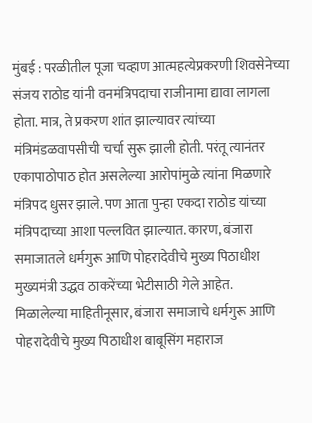मुंबई : परळीतील पूजा चव्हाण आत्महत्येप्रकरणी शिवसेनेच्या संजय राठोड यांनी वनमंत्रिपदाचा राजीनामा द्यावा लागला होता. मात्र, ते प्रकरण शांत झाल्यावर त्यांच्या मंत्रिमंडळवापसीची चर्चा सुरू झाली होती. परंतू त्यानंतर एकापाठोपाठ होत असलेल्या आरोपांमुळे त्यांना मिळणारे मंत्रिपद धुसर झाले. पण आता पुन्हा एकदा राठोड यांच्या मंत्रिपदाच्या आशा पल्लवित झाल्यात. कारण, बंजारा समाजातले धर्मगुरू आणि पोहरादेवीचे मुख्य पिठाधीश मुख्यमंत्री उद्धव ठाकरेंच्या भेटीसाठी गेले आहेत.
मिळालेल्या माहितीनूसार, बंजारा समाजाचे धर्मगुरू आणि पोहरादेवीचे मुख्य पिठाधीश बाबूसिंग महाराज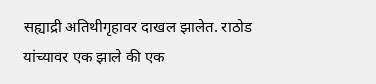सह्याद्री अतिथीगृहावर दाखल झालेत. राठोड यांच्यावर एक झाले की एक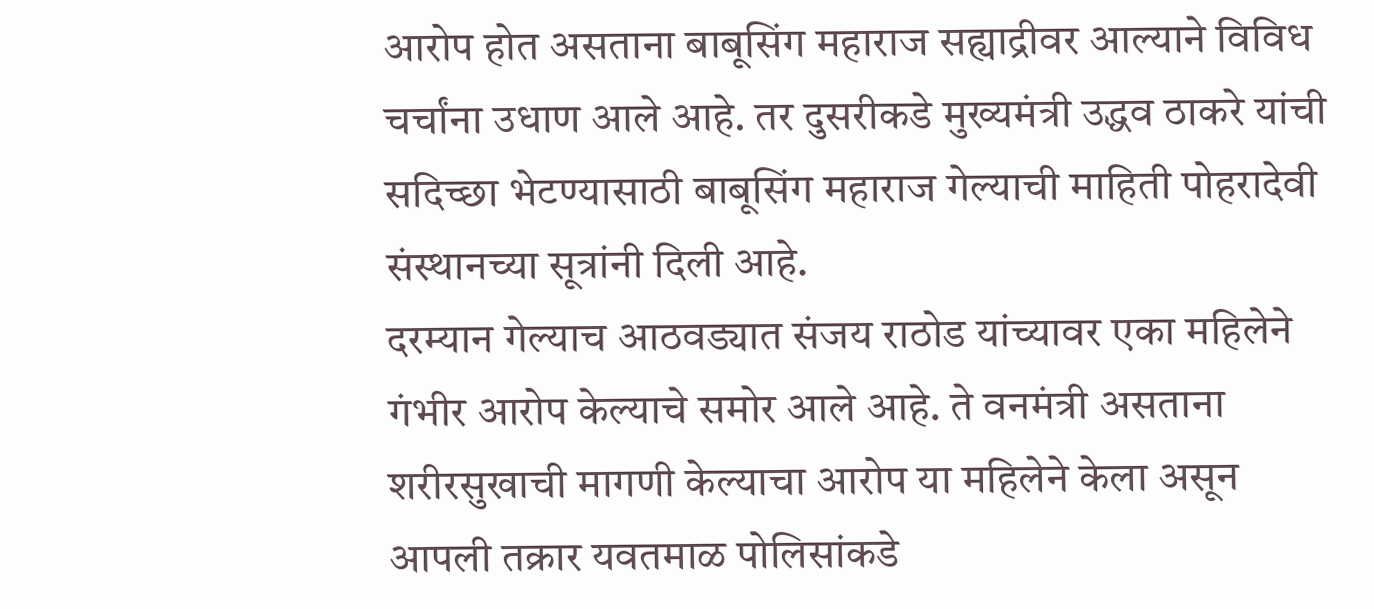आरोप होत असताना बाबूसिंग महाराज सह्याद्रीवर आल्याने विविध चर्चांना उधाण आले आहे. तर दुसरीकडे मुख्यमंत्री उद्धव ठाकरे यांची सदिच्छा भेटण्यासाठी बाबूसिंग महाराज गेल्याची माहिती पोहरादेवी संस्थानच्या सूत्रांनी दिली आहे.
दरम्यान गेल्याच आठवड्यात संजय राठोड यांच्यावर एका महिलेने गंभीर आरोप केल्याचे समोर आले आहे. ते वनमंत्री असताना शरीरसुखाची मागणी केल्याचा आरोप या महिलेने केला असून आपली तक्रार यवतमाळ पोलिसांकडे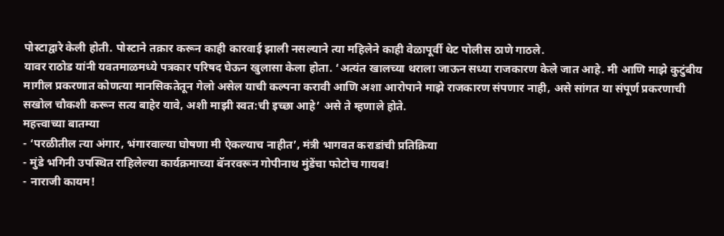पोस्टाद्वारे केली होती. पोस्टाने तक्रार करून काही कारवाई झाली नसल्याने त्या महिलेने काही वेळापूर्वी थेट पोलीस ठाणे गाठले.
यावर राठोड यांनी यवतमाळमध्ये पत्रकार परिषद घेऊन खुलासा केला होता. ‘अत्यंत खालच्या थराला जाऊन सध्या राजकारण केले जात आहे. मी आणि माझे कुटुंबीय मागील प्रकरणात कोणत्या मानसिकतेतून गेलो असेल याची कल्पना करावी आणि अशा आरोपाने माझे राजकारण संपणार नाही, असे सांगत या संपूर्ण प्रकरणाची सखोल चौकशी करून सत्य बाहेर यावे, अशी माझी स्वत:ची इच्छा आहे’ असे ते म्हणाले होते.
महत्त्वाच्या बातम्या
- ‘परळीतील त्या अंगार, भंगारवाल्या घोषणा मी ऐकल्याच नाहीत’, मंत्री भागवत कराडांची प्रतिक्रिया
- मुंडे भगिनी उपस्थित राहिलेल्या कार्यक्रमाच्या बॅनरवरून गोपीनाथ मुंडेंचा फोटोच गायब!
- नाराजी कायम!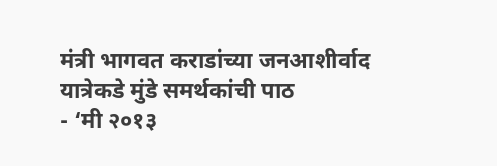मंत्री भागवत कराडांच्या जनआशीर्वाद यात्रेकडे मुंडे समर्थकांची पाठ
- ‘मी २०१३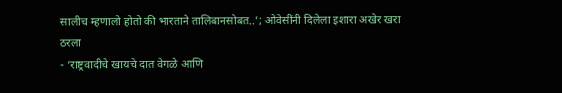सालीच म्हणालो होतो की भारताने तालिबानसोबत..’; ओवेसींनी दिलेला इशारा अखेर खरा ठरला
- ‘राष्ट्रवादीचे खायचे दात वेगळे आणि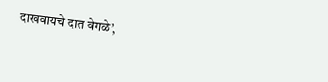दाखवायचे दात वेगळे’,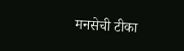मनसेची टीका